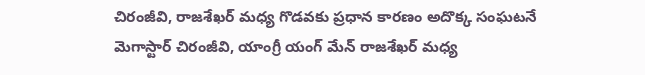చిరంజీవి, రాజశేఖర్ మధ్య గొడవకు ప్రధాన కారణం అదొక్క సంఘటనే
మెగాస్టార్ చిరంజీవి, యాంగ్రీ యంగ్ మేన్ రాజశేఖర్ మధ్య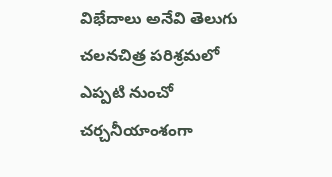విభేదాలు అనేవి తెలుగు చలనచిత్ర పరిశ్రమలో ఎప్పటి నుంచో చర్చనీయాంశంగా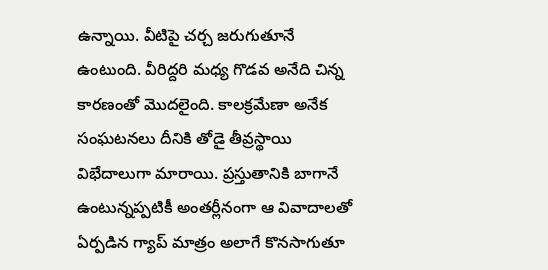ఉన్నాయి. వీటిపై చర్చ జరుగుతూనే ఉంటుంది. వీరిద్దరి మధ్య గొడవ అనేది చిన్న కారణంతో మొదలైంది. కాలక్రమేణా అనేక సంఘటనలు దీనికి తోడై తీవ్రస్థాయి విభేదాలుగా మారాయి. ప్రస్తుతానికి బాగానే ఉంటున్నప్పటికీ అంతర్లీనంగా ఆ వివాదాలతో ఏర్పడిన గ్యాప్ మాత్రం అలాగే కొనసాగుతూ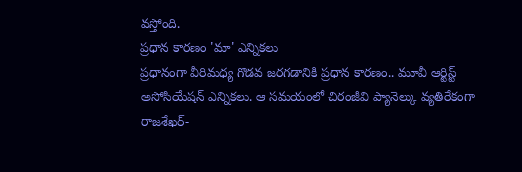వస్తోంది.
ప్రధాన కారణం 'మా' ఎన్నికలు
ప్రధానంగా వీరిమధ్య గొడవ జరగడానికి ప్రధాన కారణం.. మూవీ ఆర్టిస్ట్ అసోసియేషన్ ఎన్నికలు. ఆ సమయంలో చిరంజీవి ప్యానెల్కు వ్యతిరేకంగా రాజశేఖర్-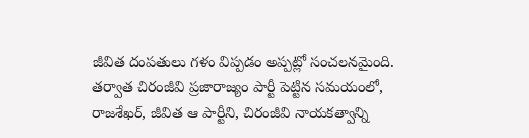జీవిత దంపతులు గళం విప్పడం అప్పట్లో సంచలనమైంది. తర్వాత చిరంజీవి ప్రజారాజ్యం పార్టీ పెట్టిన సమయంలో, రాజశేఖర్, జీవిత ఆ పార్టీని, చిరంజీవి నాయకత్వాన్ని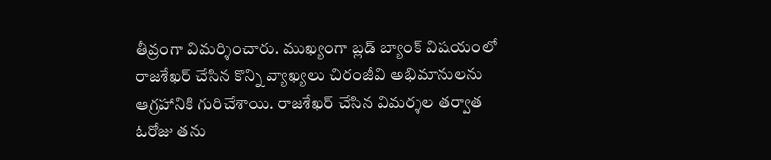తీవ్రంగా విమర్శించారు. ముఖ్యంగా బ్లడ్ బ్యాంక్ విషయంలో రాజశేఖర్ చేసిన కొన్ని వ్యాఖ్యలు చిరంజీవి అభిమానులను ఆగ్రహానికి గురిచేశాయి. రాజశేఖర్ చేసిన విమర్శల తర్వాత ఓరోజు తను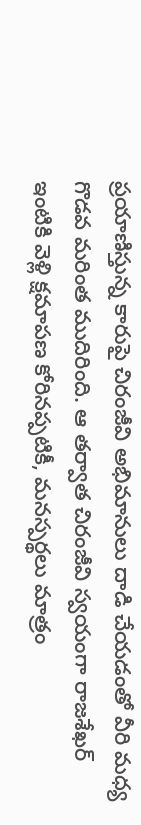ప్రయాణిస్తున్న కారుపై చిరంజీవి అభిమానులు దాడి చేయడంతో వీరి మధ్య గొడవ మరింత ముదిరింది. ఆ తర్వాత చిరంజీవి స్వయంగా రాజశేఖర్ ఇంటికి వెళ్లి క్షమాపణ కోరినప్పటికీ, మనస్పర్థలు మాత్రం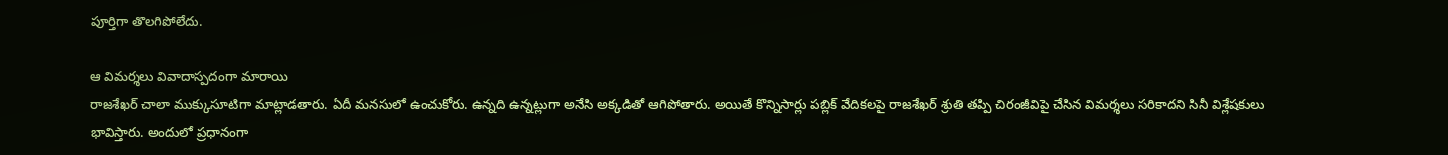పూర్తిగా తొలగిపోలేదు.

ఆ విమర్శలు వివాదాస్పదంగా మారాయి
రాజశేఖర్ చాలా ముక్కుసూటిగా మాట్లాడతారు. ఏదీ మనసులో ఉంచుకోరు. ఉన్నది ఉన్నట్లుగా అనేసి అక్కడితో ఆగిపోతారు. అయితే కొన్నిసార్లు పబ్లిక్ వేదికలపై రాజశేఖర్ శ్రుతి తప్పి చిరంజీవిపై చేసిన విమర్శలు సరికాదని సినీ విశ్లేషకులు భావిస్తారు. అందులో ప్రధానంగా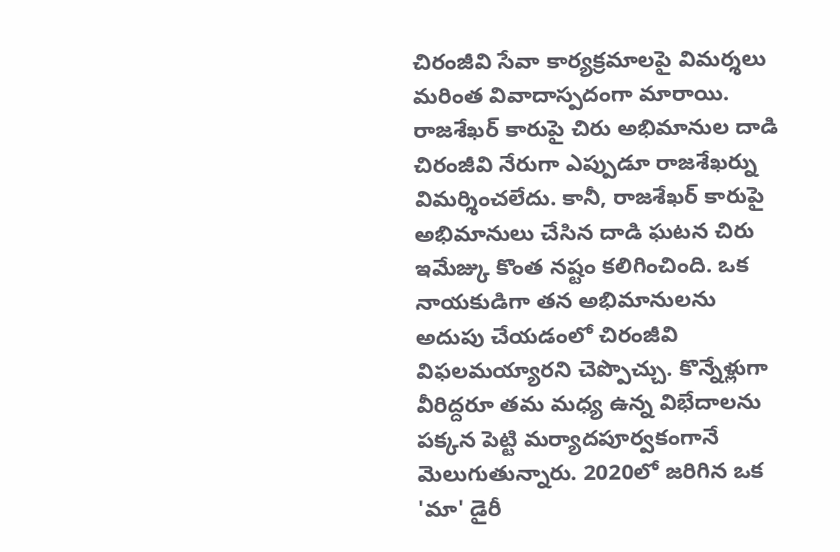చిరంజీవి సేవా కార్యక్రమాలపై విమర్శలు మరింత వివాదాస్పదంగా మారాయి.
రాజశేఖర్ కారుపై చిరు అభిమానుల దాడి
చిరంజీవి నేరుగా ఎప్పుడూ రాజశేఖర్ను విమర్శించలేదు. కానీ, రాజశేఖర్ కారుపై అభిమానులు చేసిన దాడి ఘటన చిరు ఇమేజ్కు కొంత నష్టం కలిగించింది. ఒక నాయకుడిగా తన అభిమానులను అదుపు చేయడంలో చిరంజీవి విఫలమయ్యారని చెప్పొచ్చు. కొన్నేళ్లుగా వీరిద్దరూ తమ మధ్య ఉన్న విభేదాలను పక్కన పెట్టి మర్యాదపూర్వకంగానే మెలుగుతున్నారు. 2020లో జరిగిన ఒక 'మా' డైరీ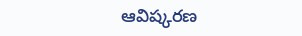ఆవిష్కరణ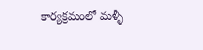కార్యక్రమంలో మళ్ళీ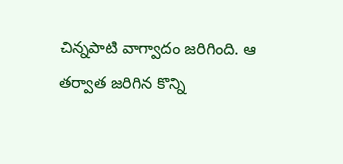చిన్నపాటి వాగ్వాదం జరిగింది. ఆ తర్వాత జరిగిన కొన్ని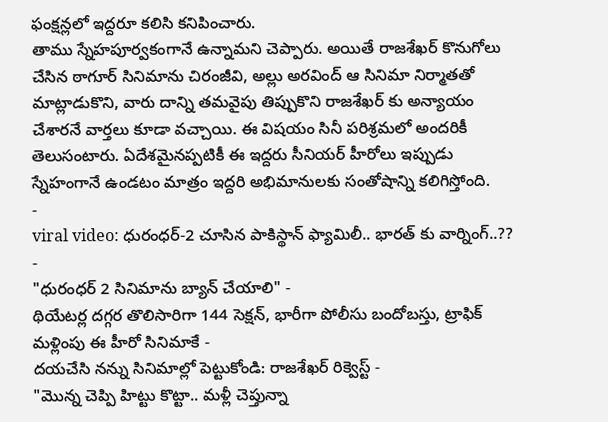ఫంక్షన్లలో ఇద్దరూ కలిసి కనిపించారు.
తాము స్నేహపూర్వకంగానే ఉన్నామని చెప్పారు. అయితే రాజశేఖర్ కొనుగోలు చేసిన ఠాగూర్ సినిమాను చిరంజీవి, అల్లు అరవింద్ ఆ సినిమా నిర్మాతతో మాట్లాడుకొని, వారు దాన్ని తమవైపు తిప్పుకొని రాజశేఖర్ కు అన్యాయం చేశారనే వార్తలు కూడా వచ్చాయి. ఈ విషయం సినీ పరిశ్రమలో అందరికీ తెలుసంటారు. ఏదేశమైనప్పటికీ ఈ ఇద్దరు సీనియర్ హీరోలు ఇప్పుడు స్నేహంగానే ఉండటం మాత్రం ఇద్దరి అభిమానులకు సంతోషాన్ని కలిగిస్తోంది.
-
viral video: ధురంధర్-2 చూసిన పాకిస్థాన్ ఫ్యామిలీ.. భారత్ కు వార్నింగ్..?? -
"ధురంధర్ 2 సినిమాను బ్యాన్ చేయాలి" -
థియేటర్ల దగ్గర తొలిసారిగా 144 సెక్షన్, భారీగా పోలీసు బందోబస్తు, ట్రాఫిక్ మళ్లింపు ఈ హీరో సినిమాకే -
దయచేసి నన్ను సినిమాల్లో పెట్టుకోండి: రాజశేఖర్ రిక్వెస్ట్ -
"మొన్న చెప్పి హిట్టు కొట్టా.. మళ్లీ చెప్తున్నా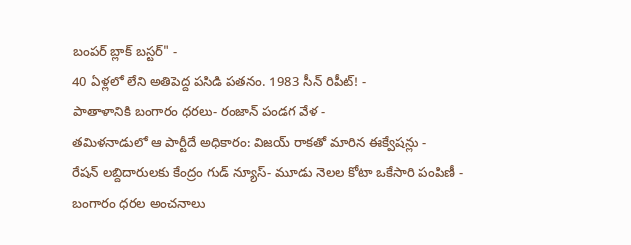బంపర్ బ్లాక్ బస్టర్" -
40 ఏళ్లలో లేని అతిపెద్ద పసిడి పతనం. 1983 సీన్ రిపీట్! -
పాతాళానికి బంగారం ధరలు- రంజాన్ పండగ వేళ -
తమిళనాడులో ఆ పార్టీదే అధికారం: విజయ్ రాకతో మారిన ఈక్వేషన్లు -
రేషన్ లబ్దిదారులకు కేంద్రం గుడ్ న్యూస్- మూడు నెలల కోటా ఒకేసారి పంపిణీ -
బంగారం ధరల అంచనాలు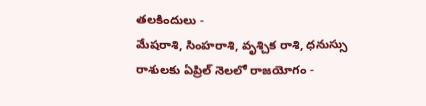తలకిందులు -
మేషరాశి, సింహరాశి, వృశ్చిక రాశి, ధనుస్సు రాశులకు ఏప్రిల్ నెలలో రాజయోగం -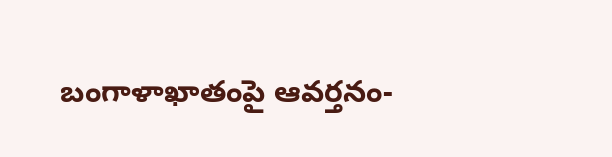బంగాళాఖాతంపై ఆవర్తనం-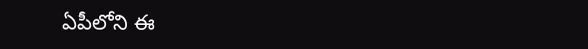ఏపీలోని ఈ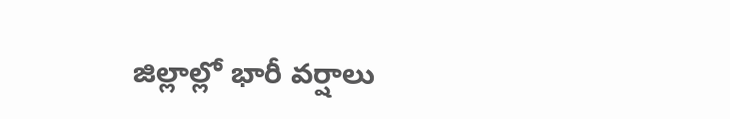జిల్లాల్లో భారీ వర్షాలు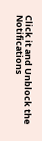Click it and Unblock the Notifications